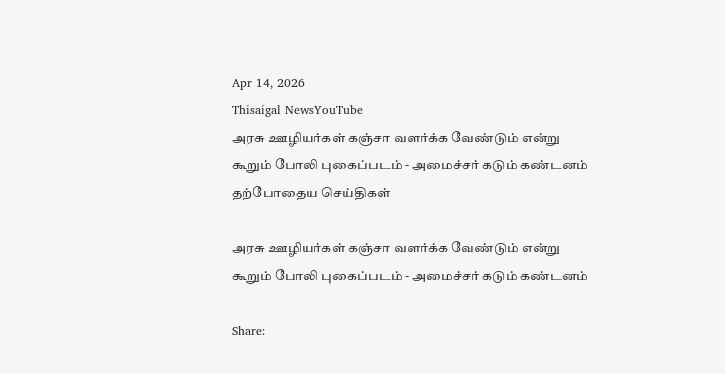Apr 14, 2026
Thisaigal NewsYouTube
அரசு ஊழியர்கள் கஞ்சா வளர்க்க வேண்டும் என்று கூறும் போலி புகைப்படம் - அமைச்சர் கடும் கண்டனம்
தற்போதைய செய்திகள்

அரசு ஊழியர்கள் கஞ்சா வளர்க்க வேண்டும் என்று கூறும் போலி புகைப்படம் - அமைச்சர் கடும் கண்டனம்

Share: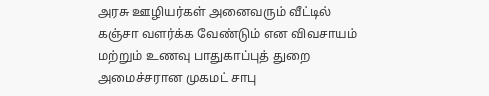அரசு ஊழியர்கள் அனைவரும் வீட்டில் கஞ்சா வளர்க்க வேண்டும் என விவசாயம் மற்றும் உணவு பாதுகாப்புத் துறை அமைச்சரான முகமட் சாபு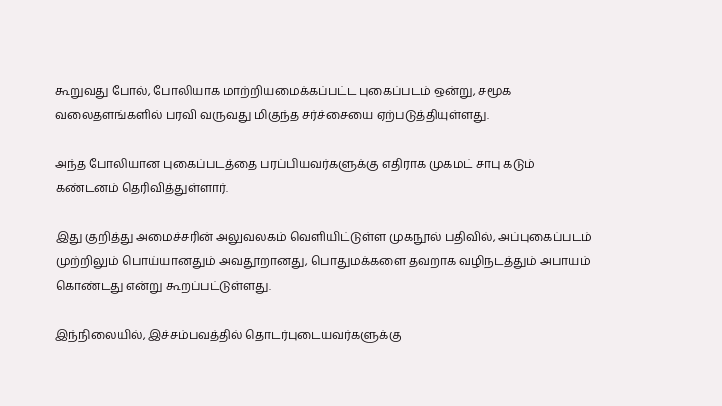கூறுவது போல், போலியாக மாற்றியமைக்கப்பட்ட புகைப்படம் ஒன்று, சமூக வலைதளங்களில் பரவி வருவது மிகுந்த சர்ச்சையை ஏற்படுத்தியுள்ளது.

அந்த போலியான புகைப்படத்தை பரப்பியவர்களுக்கு எதிராக முகமட் சாபு கடும் கண்டனம் தெரிவித்துள்ளார்.

இது குறித்து அமைச்சரின் அலுவலகம் வெளியிட்டுள்ள முகநூல் பதிவில், அப்புகைப்படம் முற்றிலும் பொய்யானதும் அவதூறானது, பொதுமக்களை தவறாக வழிநடத்தும் அபாயம் கொண்டது என்று கூறப்பட்டுள்ளது.

இந்நிலையில், இச்சம்பவத்தில் தொடர்புடையவர்களுக்கு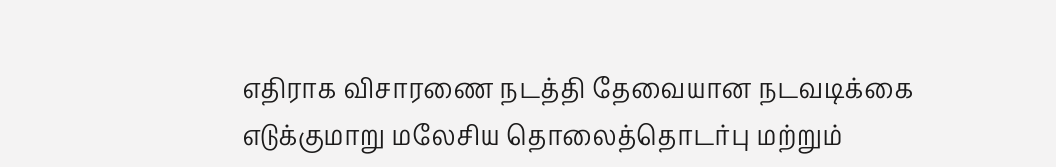எதிராக விசாரணை நடத்தி தேவையான நடவடிக்கை எடுக்குமாறு மலேசிய தொலைத்தொடர்பு மற்றும்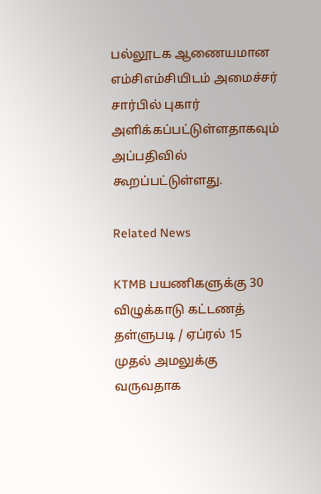பல்லூடக ஆணையமான எம்சிஎம்சியிடம் அமைச்சர் சார்பில் புகார் அளிக்கப்பட்டுள்ளதாகவும் அப்பதிவில் கூறப்பட்டுள்ளது.

Related News

KTMB பயணிகளுக்கு 30 விழுக்காடு கட்டணத் தள்ளுபடி / ஏப்ரல் 15 முதல் அமலுக்கு வருவதாக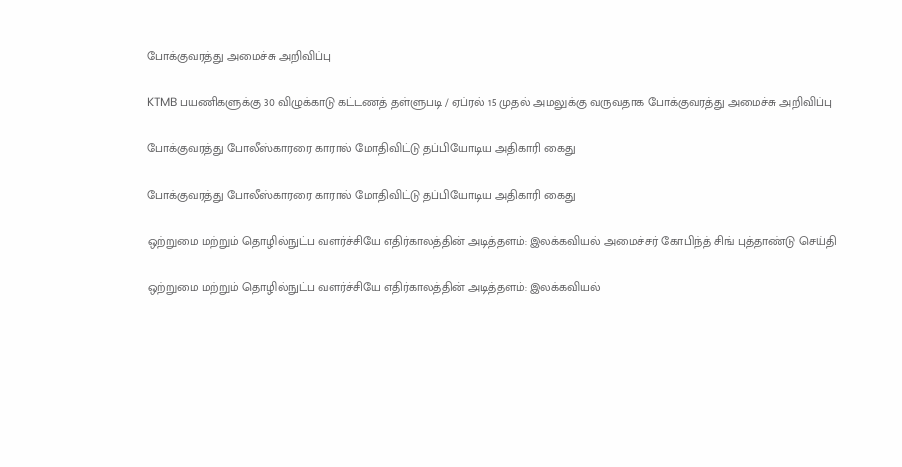போக்குவரத்து அமைச்சு அறிவிப்பு

KTMB பயணிகளுக்கு 30 விழுக்காடு கட்டணத் தள்ளுபடி / ஏப்ரல் 15 முதல் அமலுக்கு வருவதாக போக்குவரத்து அமைச்சு அறிவிப்பு

போக்குவரத்து போலீஸ்காரரை காரால் மோதிவிட்டு தப்பியோடிய அதிகாரி கைது

போக்குவரத்து போலீஸ்காரரை காரால் மோதிவிட்டு தப்பியோடிய அதிகாரி கைது

ஒற்றுமை மற்றும் தொழில்நுட்ப வளர்ச்சியே எதிர்காலத்தின் அடித்தளம்: இலக்கவியல் அமைச்சர் கோபிந்த் சிங் புத்தாண்டு செய்தி

ஒற்றுமை மற்றும் தொழில்நுட்ப வளர்ச்சியே எதிர்காலத்தின் அடித்தளம்: இலக்கவியல்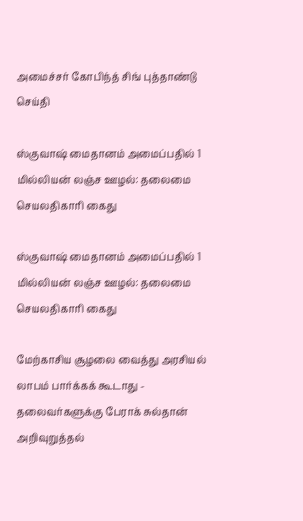அமைச்சர் கோபிந்த் சிங் புத்தாண்டு செய்தி

ஸ்குவாஷ் மைதானம் அமைப்பதில் 1 மில்லியன் லஞ்ச ஊழல்: தலைமை செயலதிகாரி கைது

ஸ்குவாஷ் மைதானம் அமைப்பதில் 1 மில்லியன் லஞ்ச ஊழல்: தலைமை செயலதிகாரி கைது

மேற்காசிய சூழலை வைத்து அரசியல் லாபம் பார்க்கக் கூடாது - தலைவர்களுக்கு பேராக் சுல்தான் அறிவுறுத்தல்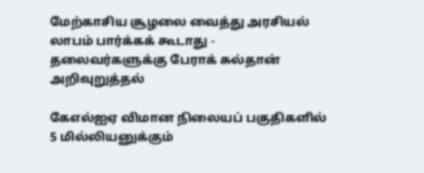மேற்காசிய சூழலை வைத்து அரசியல் லாபம் பார்க்கக் கூடாது - தலைவர்களுக்கு பேராக் சுல்தான் அறிவுறுத்தல்

கேஎல்ஐஏ விமான நிலையப் பகுதிகளில் 5 மில்லியனுக்கும்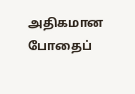அதிகமான போதைப்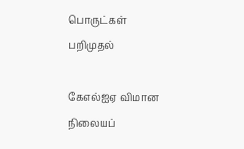பொருட்கள் பறிமுதல்

கேஎல்ஐஏ விமான நிலையப்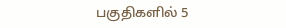பகுதிகளில் 5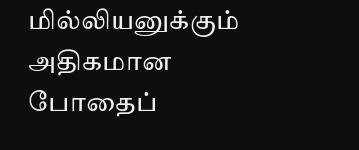மில்லியனுக்கும் அதிகமான போதைப்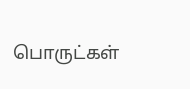பொருட்கள்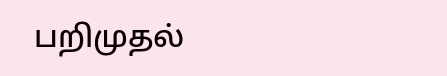பறிமுதல்